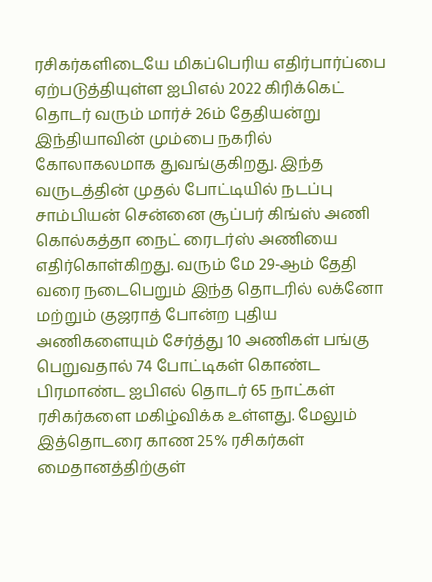ரசிகர்களிடையே மிகப்பெரிய எதிர்பார்ப்பை ஏற்படுத்தியுள்ள ஐபிஎல் 2022 கிரிக்கெட் தொடர் வரும் மார்ச் 26ம் தேதியன்று இந்தியாவின் மும்பை நகரில் கோலாகலமாக துவங்குகிறது. இந்த வருடத்தின் முதல் போட்டியில் நடப்பு சாம்பியன் சென்னை சூப்பர் கிங்ஸ் அணி கொல்கத்தா நைட் ரைடர்ஸ் அணியை எதிர்கொள்கிறது. வரும் மே 29-ஆம் தேதி வரை நடைபெறும் இந்த தொடரில் லக்னோ மற்றும் குஜராத் போன்ற புதிய அணிகளையும் சேர்த்து 10 அணிகள் பங்கு பெறுவதால் 74 போட்டிகள் கொண்ட பிரமாண்ட ஐபிஎல் தொடர் 65 நாட்கள் ரசிகர்களை மகிழ்விக்க உள்ளது. மேலும் இத்தொடரை காண 25% ரசிகர்கள் மைதானத்திற்குள்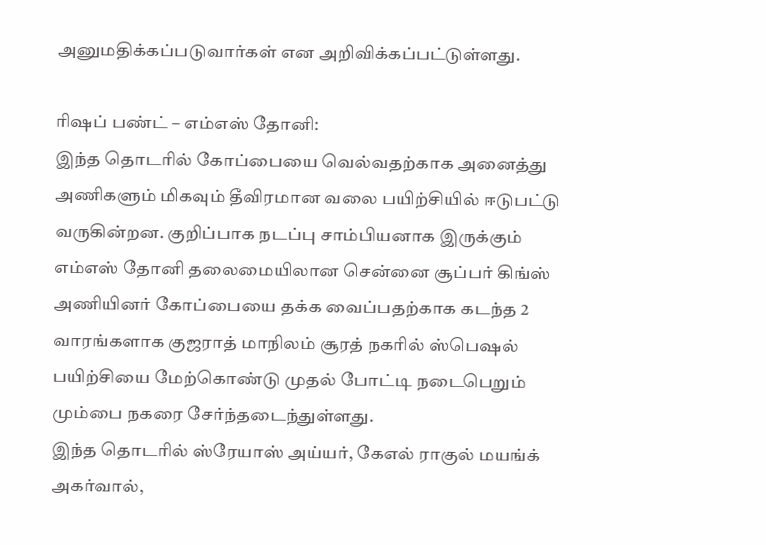அனுமதிக்கப்படுவார்கள் என அறிவிக்கப்பட்டுள்ளது.

ரிஷப் பண்ட் – எம்எஸ் தோனி:
இந்த தொடரில் கோப்பையை வெல்வதற்காக அனைத்து அணிகளும் மிகவும் தீவிரமான வலை பயிற்சியில் ஈடுபட்டு வருகின்றன. குறிப்பாக நடப்பு சாம்பியனாக இருக்கும் எம்எஸ் தோனி தலைமையிலான சென்னை சூப்பர் கிங்ஸ் அணியினர் கோப்பையை தக்க வைப்பதற்காக கடந்த 2 வாரங்களாக குஜராத் மாநிலம் சூரத் நகரில் ஸ்பெஷல் பயிற்சியை மேற்கொண்டு முதல் போட்டி நடைபெறும் மும்பை நகரை சேர்ந்தடைந்துள்ளது.
இந்த தொடரில் ஸ்ரேயாஸ் அய்யர், கேஎல் ராகுல் மயங்க் அகர்வால்,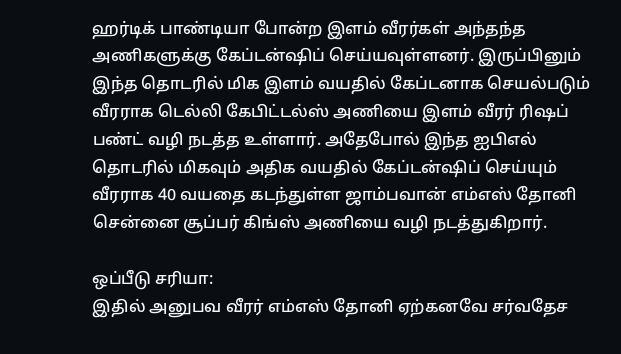ஹர்டிக் பாண்டியா போன்ற இளம் வீரர்கள் அந்தந்த அணிகளுக்கு கேப்டன்ஷிப் செய்யவுள்ளனர். இருப்பினும் இந்த தொடரில் மிக இளம் வயதில் கேப்டனாக செயல்படும் வீரராக டெல்லி கேபிட்டல்ஸ் அணியை இளம் வீரர் ரிஷப் பண்ட் வழி நடத்த உள்ளார். அதேபோல் இந்த ஐபிஎல் தொடரில் மிகவும் அதிக வயதில் கேப்டன்ஷிப் செய்யும் வீரராக 40 வயதை கடந்துள்ள ஜாம்பவான் எம்எஸ் தோனி சென்னை சூப்பர் கிங்ஸ் அணியை வழி நடத்துகிறார்.

ஒப்பீடு சரியா:
இதில் அனுபவ வீரர் எம்எஸ் தோனி ஏற்கனவே சர்வதேச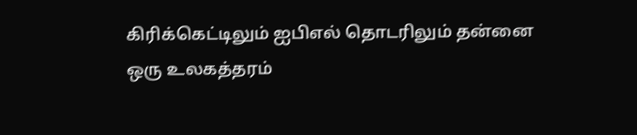கிரிக்கெட்டிலும் ஐபிஎல் தொடரிலும் தன்னை ஒரு உலகத்தரம்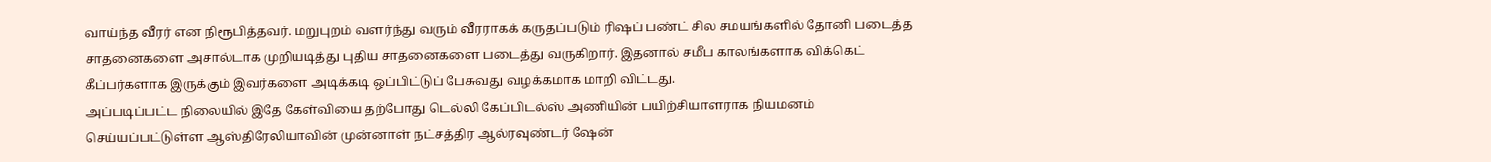வாய்ந்த வீரர் என நிரூபித்தவர். மறுபுறம் வளர்ந்து வரும் வீரராகக் கருதப்படும் ரிஷப் பண்ட் சில சமயங்களில் தோனி படைத்த சாதனைகளை அசால்டாக முறியடித்து புதிய சாதனைகளை படைத்து வருகிறார். இதனால் சமீப காலங்களாக விக்கெட் கீப்பர்களாக இருக்கும் இவர்களை அடிக்கடி ஒப்பிட்டுப் பேசுவது வழக்கமாக மாறி விட்டது.
அப்படிப்பட்ட நிலையில் இதே கேள்வியை தற்போது டெல்லி கேப்பிடல்ஸ் அணியின் பயிற்சியாளராக நியமனம் செய்யப்பட்டுள்ள ஆஸ்திரேலியாவின் முன்னாள் நட்சத்திர ஆல்ரவுண்டர் ஷேன்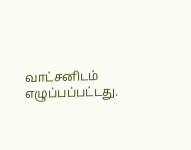வாட்சனிடம் எழுப்பப்பட்டது.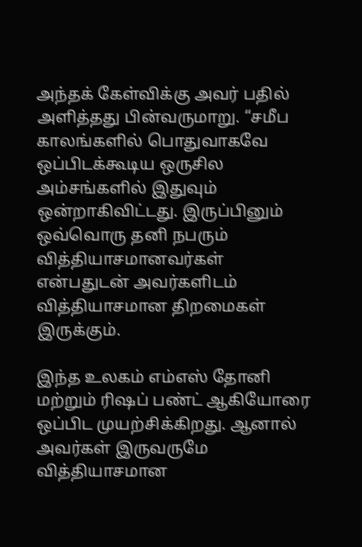அந்தக் கேள்விக்கு அவர் பதில் அளித்தது பின்வருமாறு. “சமீப காலங்களில் பொதுவாகவே ஒப்பிடக்கூடிய ஒருசில அம்சங்களில் இதுவும் ஒன்றாகிவிட்டது. இருப்பினும் ஒவ்வொரு தனி நபரும் வித்தியாசமானவர்கள் என்பதுடன் அவர்களிடம் வித்தியாசமான திறமைகள் இருக்கும்.

இந்த உலகம் எம்எஸ் தோனி மற்றும் ரிஷப் பண்ட் ஆகியோரை ஒப்பிட முயற்சிக்கிறது. ஆனால் அவர்கள் இருவருமே வித்தியாசமான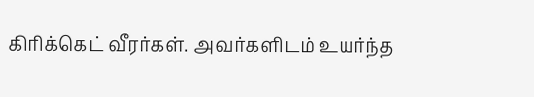கிரிக்கெட் வீரர்கள். அவர்களிடம் உயர்ந்த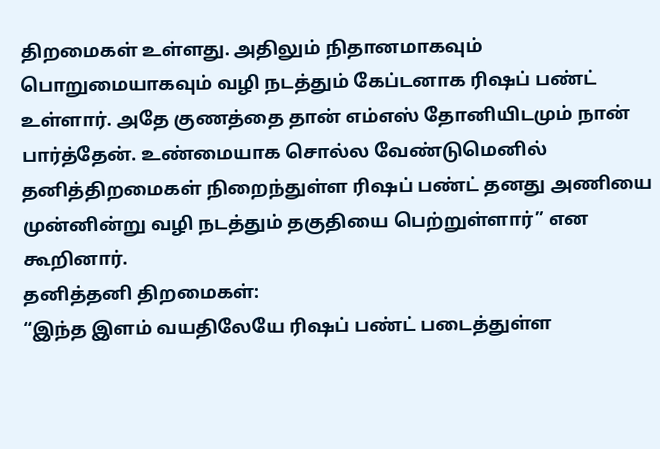திறமைகள் உள்ளது. அதிலும் நிதானமாகவும் பொறுமையாகவும் வழி நடத்தும் கேப்டனாக ரிஷப் பண்ட் உள்ளார். அதே குணத்தை தான் எம்எஸ் தோனியிடமும் நான் பார்த்தேன். உண்மையாக சொல்ல வேண்டுமெனில் தனித்திறமைகள் நிறைந்துள்ள ரிஷப் பண்ட் தனது அணியை முன்னின்று வழி நடத்தும் தகுதியை பெற்றுள்ளார்” என கூறினார்.
தனித்தனி திறமைகள்:
“இந்த இளம் வயதிலேயே ரிஷப் பண்ட் படைத்துள்ள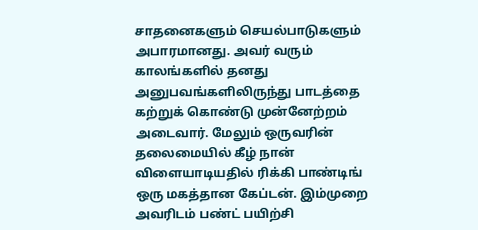சாதனைகளும் செயல்பாடுகளும் அபாரமானது. அவர் வரும் காலங்களில் தனது அனுபவங்களிலிருந்து பாடத்தை கற்றுக் கொண்டு முன்னேற்றம் அடைவார். மேலும் ஒருவரின் தலைமையில் கீழ் நான் விளையாடியதில் ரிக்கி பாண்டிங் ஒரு மகத்தான கேப்டன். இம்முறை அவரிடம் பண்ட் பயிற்சி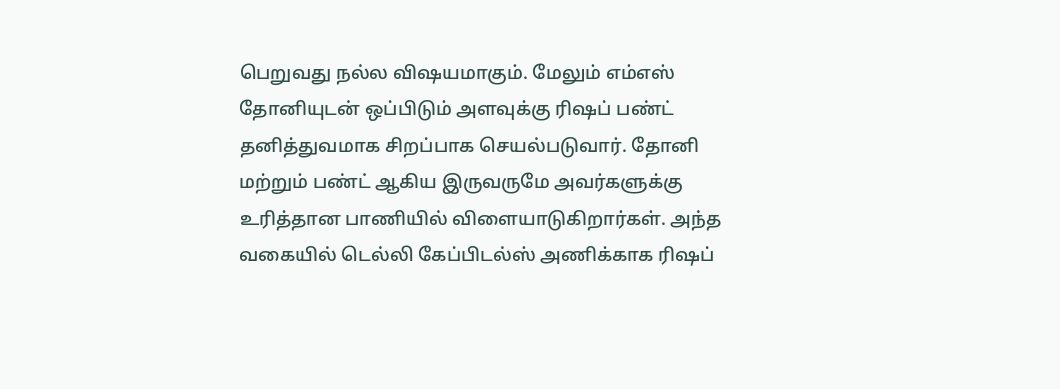பெறுவது நல்ல விஷயமாகும். மேலும் எம்எஸ் தோனியுடன் ஒப்பிடும் அளவுக்கு ரிஷப் பண்ட் தனித்துவமாக சிறப்பாக செயல்படுவார். தோனி மற்றும் பண்ட் ஆகிய இருவருமே அவர்களுக்கு உரித்தான பாணியில் விளையாடுகிறார்கள். அந்த வகையில் டெல்லி கேப்பிடல்ஸ் அணிக்காக ரிஷப்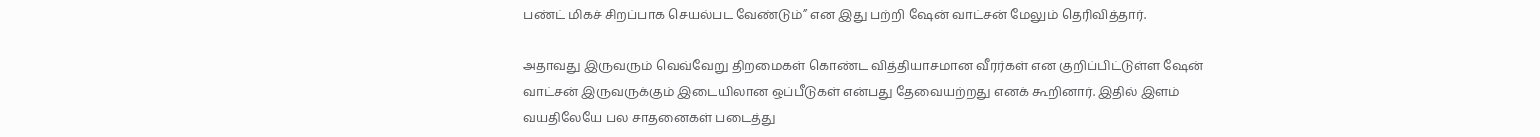பண்ட் மிகச் சிறப்பாக செயல்பட வேண்டும்” என இது பற்றி ஷேன் வாட்சன் மேலும் தெரிவித்தார்.

அதாவது இருவரும் வெவ்வேறு திறமைகள் கொண்ட வித்தியாசமான வீரர்கள் என குறிப்பிட்டுள்ள ஷேன் வாட்சன் இருவருக்கும் இடையிலான ஒப்பீடுகள் என்பது தேவையற்றது எனக் கூறினார். இதில் இளம் வயதிலேயே பல சாதனைகள் படைத்து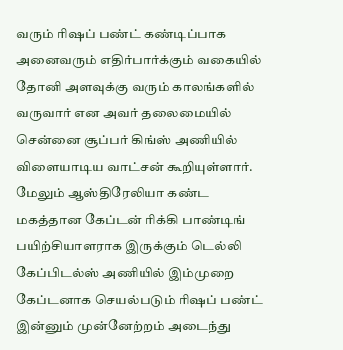வரும் ரிஷப் பண்ட் கண்டிப்பாக அனைவரும் எதிர்பார்க்கும் வகையில் தோனி அளவுக்கு வரும் காலங்களில் வருவார் என அவர் தலைமையில் சென்னை சூப்பர் கிங்ஸ் அணியில் விளையாடிய வாட்சன் கூறியுள்ளார். மேலும் ஆஸ்திரேலியா கண்ட மகத்தான கேப்டன் ரிக்கி பாண்டிங் பயிற்சியாளராக இருக்கும் டெல்லி கேப்பிடல்ஸ் அணியில் இம்முறை கேப்டனாக செயல்படும் ரிஷப் பண்ட் இன்னும் முன்னேற்றம் அடைந்து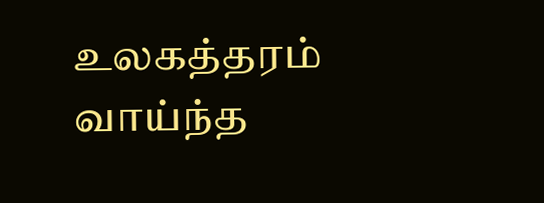உலகத்தரம் வாய்ந்த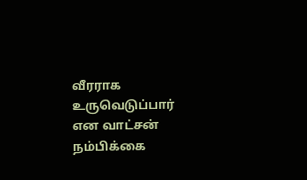வீரராக உருவெடுப்பார் என வாட்சன் நம்பிக்கை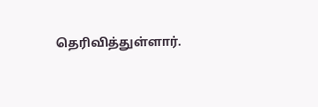தெரிவித்துள்ளார்.